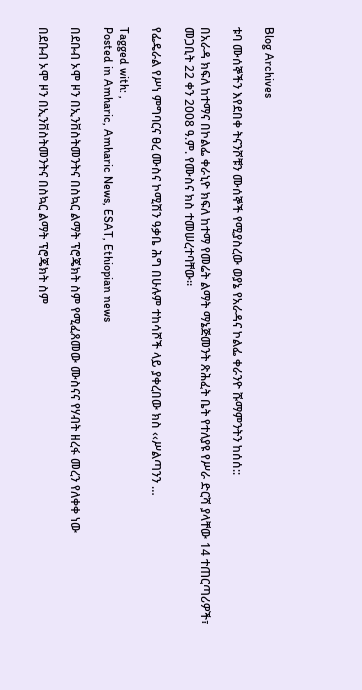Blog Archives

ቱባ ሙሰኞችን እየደበቀ ትናንሾቹን ሙሰኞች የሚያስረው ወያኔ የአራዳና ኮልፌ ቀራንዮ ሹማምንትን ከሰሰ::

በአራዳ ክፍለ ከተማና በኮልፌ ቀራኒዮ ክፍለ ከተማ የመሬት ልማት ማኔጅመንት ጽሕፈት ቤት የተለያዩ የሥራ ድርሻ ያላቸው 14 ተጠርጣሪዎች፣ መጋቢት 22 ቀን 2008 ዓ.ም. የሙስና ክስ ተመሠረተባቸው፡፡

የፌዴራል የሥነ ምግባርና ፀረ ሙስና ኮሚሽን ዓቃቤ ሕግ በሁሉም ተከሳሾች ላይ ያቀረበው ክስ ‹‹ሥልጣንን …

Tagged with: ,
Posted in Amharic, Amharic News, ESAT, Ethiopian news

በደቡብ ኦሞ ዞን በኢንቨስትመንትና በስኳር ልማት ፕሮጄክት ስም የሚፈጸመው ሙስናና የሃብት ዘረፋ መረን የለቀቀ ነው

በደቡብ ኦሞ ዞን በኢንቨስትመንትና በስኳር ልማት ፕሮጄክት ስም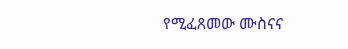የሚፈጸመው ሙስናና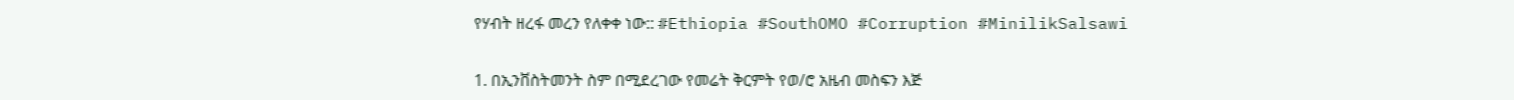የሃብት ዘረፋ መረን የለቀቀ ነው:: #Ethiopia #SouthOMO #Corruption #MinilikSalsawi

1. በኢንቨስትመንት ስም በሚደረገው የመሬት ቅርምት የወ/ሮ አዜብ መስፍን እጅ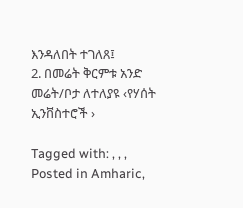እንዳለበት ተገለጸ፤
2. በመሬት ቅርምቱ አንድ መሬት/ቦታ ለተለያዩ ‹የሃሰት ኢንቨስተሮች ›

Tagged with: , , ,
Posted in Amharic,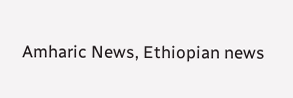Amharic News, Ethiopian news